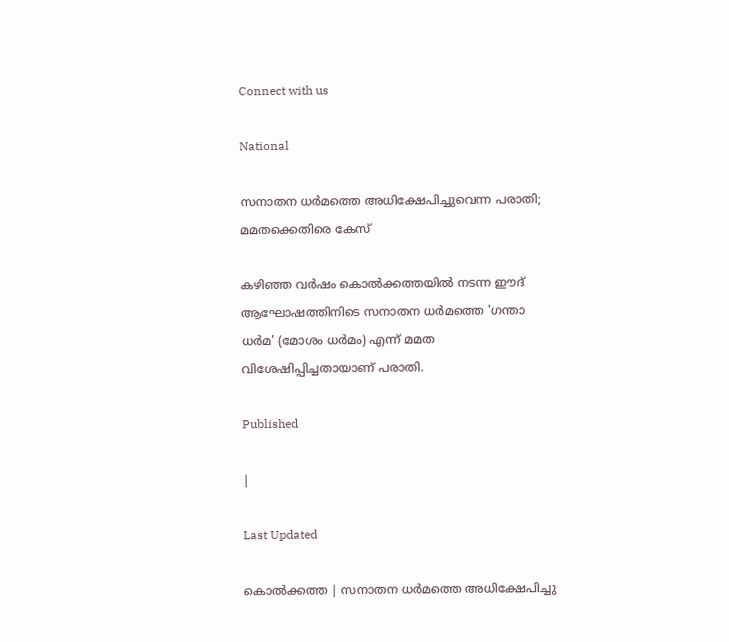Connect with us

National

സനാതന ധര്‍മത്തെ അധിക്ഷേപിച്ചുവെന്ന പരാതി; മമതക്കെതിരെ കേസ്

കഴിഞ്ഞ വര്‍ഷം കൊല്‍ക്കത്തയില്‍ നടന്ന ഈദ് ആഘോഷത്തിനിടെ സനാതന ധര്‍മത്തെ 'ഗന്താ ധര്‍മ' (മോശം ധര്‍മം) എന്ന് മമത വിശേഷിപ്പിച്ചതായാണ് പരാതി.

Published

|

Last Updated

കൊല്‍ക്കത്ത | സനാതന ധര്‍മത്തെ അധിക്ഷേപിച്ചു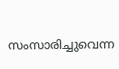സംസാരിച്ചുവെന്ന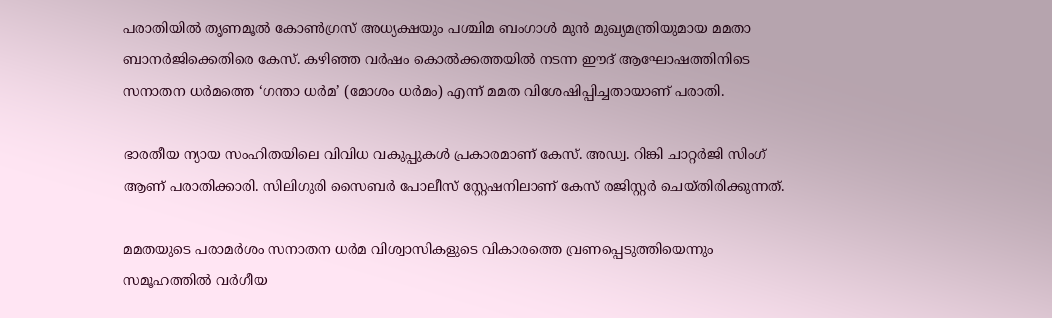പരാതിയില്‍ തൃണമൂല്‍ കോണ്‍ഗ്രസ് അധ്യക്ഷയും പശ്ചിമ ബംഗാള്‍ മുന്‍ മുഖ്യമന്ത്രിയുമായ മമതാ ബാനര്‍ജിക്കെതിരെ കേസ്. കഴിഞ്ഞ വര്‍ഷം കൊല്‍ക്കത്തയില്‍ നടന്ന ഈദ് ആഘോഷത്തിനിടെ സനാതന ധര്‍മത്തെ ‘ഗന്താ ധര്‍മ’ (മോശം ധര്‍മം) എന്ന് മമത വിശേഷിപ്പിച്ചതായാണ് പരാതി.

ഭാരതീയ ന്യായ സംഹിതയിലെ വിവിധ വകുപ്പുകള്‍ പ്രകാരമാണ് കേസ്. അഡ്വ. റിങ്കി ചാറ്റര്‍ജി സിംഗ് ആണ് പരാതിക്കാരി. സിലിഗുരി സൈബര്‍ പോലീസ് സ്റ്റേഷനിലാണ് കേസ് രജിസ്റ്റര്‍ ചെയ്തിരിക്കുന്നത്.

മമതയുടെ പരാമര്‍ശം സനാതന ധര്‍മ വിശ്വാസികളുടെ വികാരത്തെ വ്രണപ്പെടുത്തിയെന്നും സമൂഹത്തില്‍ വര്‍ഗീയ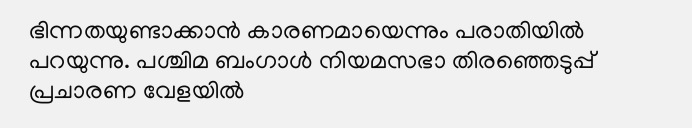ഭിന്നതയുണ്ടാക്കാന്‍ കാരണമായെന്നും പരാതിയില്‍ പറയുന്നു. പശ്ചിമ ബംഗാള്‍ നിയമസഭാ തിരഞ്ഞെടുപ്പ് പ്രചാരണ വേളയില്‍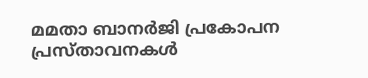മമതാ ബാനര്‍ജി പ്രകോപന പ്രസ്താവനകള്‍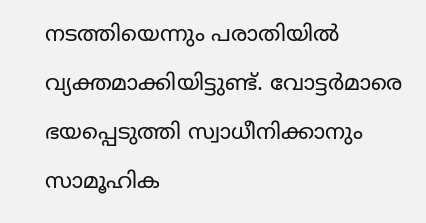നടത്തിയെന്നും പരാതിയില്‍ വ്യക്തമാക്കിയിട്ടുണ്ട്. വോട്ടര്‍മാരെ ഭയപ്പെടുത്തി സ്വാധീനിക്കാനും സാമൂഹിക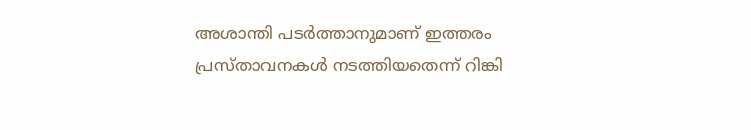അശാന്തി പടര്‍ത്താനുമാണ് ഇത്തരം പ്രസ്താവനകള്‍ നടത്തിയതെന്ന് റിങ്കി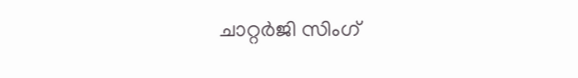ചാറ്റര്‍ജി സിംഗ്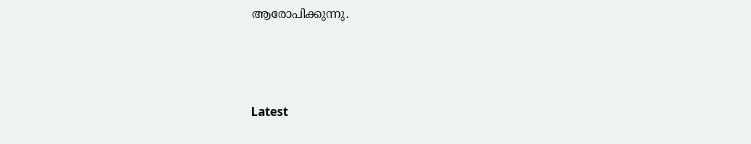ആരോപിക്കുന്നു.



Latest